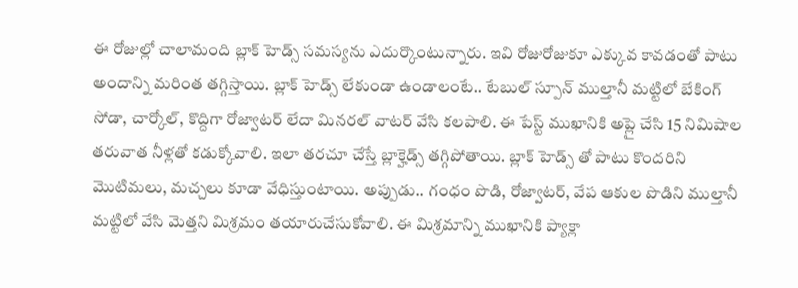ఈ రోజుల్లో చాలామంది బ్లాక్ హెడ్స్ సమస్యను ఎదుర్కొంటున్నారు. ఇవి రోజురోజుకూ ఎక్కువ కావడంతో పాటు అందాన్ని మరింత తగ్గిస్తాయి. బ్లాక్ హెడ్స్ లేకుండా ఉండాలంటే.. టేబుల్ స్పూన్ ముల్తానీ మట్టిలో బేకింగ్ సోడా, చార్కోల్, కొద్దిగా రోజ్వాటర్ లేదా మినరల్ వాటర్ వేసి కలపాలి. ఈ పేస్ట్ ముఖానికి అప్లై చేసి 15 నిమిషాల తరువాత నీళ్లతో కడుక్కోవాలి. ఇలా తరచూ చేస్తే బ్లాక్హెడ్స్ తగ్గిపోతాయి. బ్లాక్ హెడ్స్ తో పాటు కొందరిని మొటిమలు, మచ్చలు కూడా వేధిస్తుంటాయి. అప్పుడు.. గంధం పొడి, రోజ్వాటర్, వేప ఆకుల పొడిని ముల్తానీ మట్టిలో వేసి మెత్తని మిశ్రమం తయారుచేసుకోవాలి. ఈ మిశ్రమాన్ని ముఖానికి ప్యాక్లా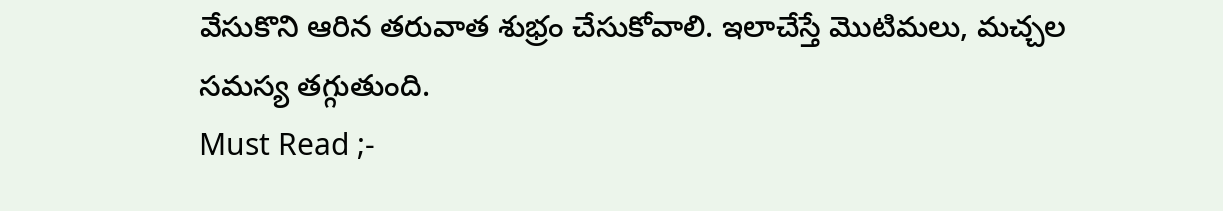వేసుకొని ఆరిన తరువాత శుభ్రం చేసుకోవాలి. ఇలాచేస్తే మొటిమలు, మచ్చల సమస్య తగ్గుతుంది.
Must Read ;-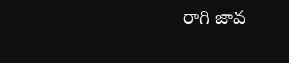రాగి జావ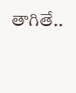తాగితే..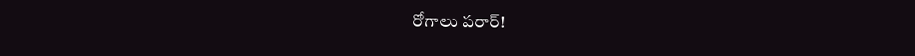రోగాలు పరార్!